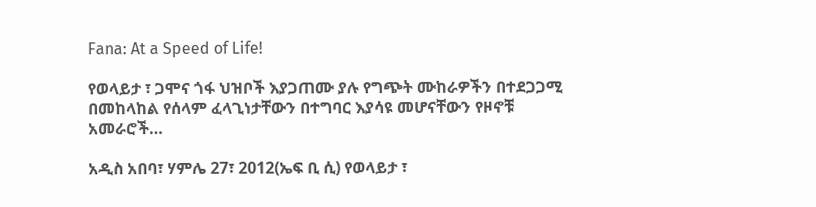Fana: At a Speed of Life!

የወላይታ ፣ ጋሞና ጎፋ ህዝቦች እያጋጠሙ ያሉ የግጭት ሙከራዎችን በተደጋጋሚ በመከላከል የሰላም ፈላጊነታቸውን በተግባር እያሳዩ መሆናቸውን የዞኖቹ አመራሮች…

አዲስ አበባ፣ ሃምሌ 27፣ 2012(ኤፍ ቢ ሲ) የወላይታ ፣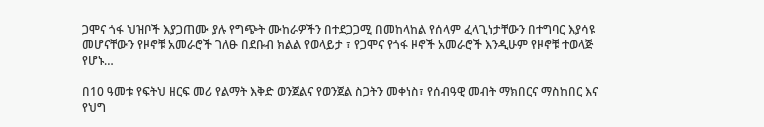ጋሞና ጎፋ ህዝቦች እያጋጠሙ ያሉ የግጭት ሙከራዎችን በተደጋጋሚ በመከላከል የሰላም ፈላጊነታቸውን በተግባር እያሳዩ መሆናቸውን የዞኖቹ አመራሮች ገለፁ በደቡብ ክልል የወላይታ ፣ የጋሞና የጎፋ ዞኖች አመራሮች እንዲሁም የዞኖቹ ተወላጅ የሆኑ…

በ10 ዓመቱ የፍትህ ዘርፍ መሪ የልማት እቅድ ወንጀልና የወንጀል ስጋትን መቀነስ፣ የሰብዓዊ መብት ማክበርና ማስከበር እና የህግ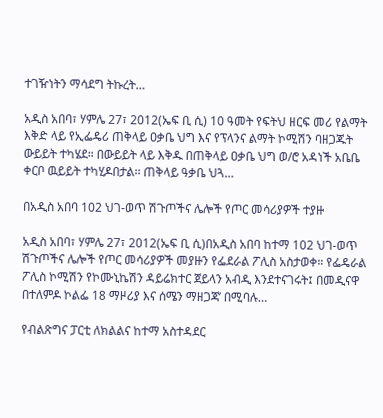ተገዥነትን ማሳደግ ትኩረት…

አዲስ አበባ፣ ሃምሌ 27፣ 2012(ኤፍ ቢ ሲ) 10 ዓመት የፍትህ ዘርፍ መሪ የልማት እቅድ ላይ የኢፌዴሪ ጠቅላይ ዐቃቤ ህግ እና የፕላንና ልማት ኮሚሽን ባዘጋጁት ውይይት ተካሄደ። በውይይት ላይ እቅዱ በጠቅላይ ዐቃቤ ህግ ወ/ሮ አዳነች አቤቤ ቀርቦ ዉይይት ተካሂዶበታል፡፡ ጠቅላይ ዓቃቤ ህጓ…

በአዲስ አበባ 102 ህገ-ወጥ ሽጉጦችና ሌሎች የጦር መሳሪያዎች ተያዙ

አዲስ አበባ፣ ሃምሌ 27፣ 2012(ኤፍ ቢ ሲ)በአዲስ አበባ ከተማ 102 ህገ-ወጥ ሽጉጦችና ሌሎች የጦር መሳሪያዎች መያዙን የፌደራል ፖሊስ አስታወቀ። የፌዴራል ፖሊስ ኮሚሽን የኮሙኒኬሽን ዳይሬክተር ጀይላን አብዲ እንደተናገሩት፤ በመዲናዋ በተለምዶ ኮልፌ 18 ማዞሪያ እና ሰሜን ማዘጋጃ’ በሚባሉ…

የብልጽግና ፓርቲ ለክልልና ከተማ አስተዳደር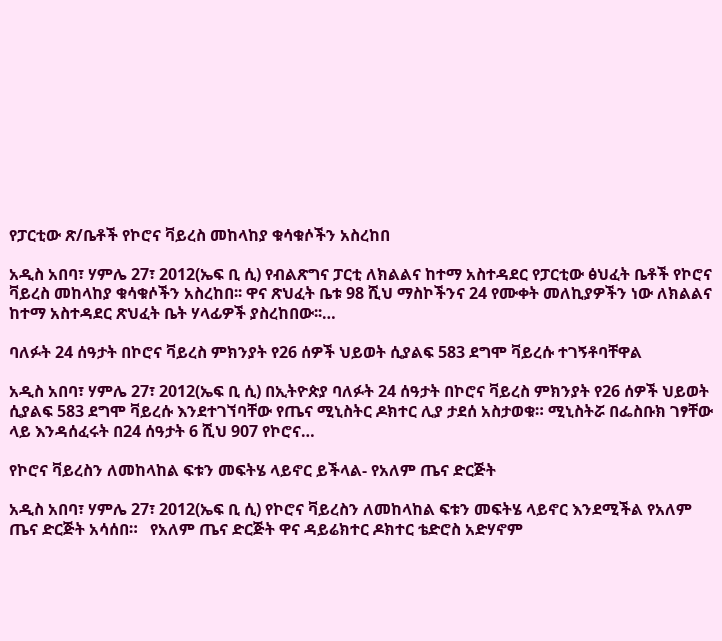የፓርቲው ጽ/ቤቶች የኮሮና ቫይረስ መከላከያ ቁሳቁሶችን አስረከበ

አዲስ አበባ፣ ሃምሌ 27፣ 2012(ኤፍ ቢ ሲ) የብልጽግና ፓርቲ ለክልልና ከተማ አስተዳደር የፓርቲው ፅህፈት ቤቶች የኮሮና ቫይረስ መከላከያ ቁሳቁሶችን አስረከበ፡፡ ዋና ጽህፈት ቤቱ 98 ሺህ ማስኮችንና 24 የሙቀት መለኪያዎችን ነው ለክልልና ከተማ አስተዳደር ጽህፈት ቤት ሃላፊዎች ያስረከበው፡፡…

ባለፉት 24 ሰዓታት በኮሮና ቫይረስ ምክንያት የ26 ሰዎች ህይወት ሲያልፍ 583 ደግሞ ቫይረሱ ተገኝቶባቸዋል

አዲስ አበባ፣ ሃምሌ 27፣ 2012(ኤፍ ቢ ሲ) በኢትዮጵያ ባለፉት 24 ሰዓታት በኮሮና ቫይረስ ምክንያት የ26 ሰዎች ህይወት ሲያልፍ 583 ደግሞ ቫይረሱ እንደተገኘባቸው የጤና ሚኒስትር ዶክተር ሊያ ታደሰ አስታወቁ። ሚኒስትሯ በፌስቡክ ገፃቸው ላይ እንዳሰፈሩት በ24 ሰዓታት 6 ሺህ 907 የኮሮና…

የኮሮና ቫይረስን ለመከላከል ፍቱን መፍትሄ ላይኖር ይችላል- የአለም ጤና ድርጅት

አዲስ አበባ፣ ሃምሌ 27፣ 2012(ኤፍ ቢ ሲ) የኮሮና ቫይረስን ለመከላከል ፍቱን መፍትሄ ላይኖር እንደሚችል የአለም ጤና ድርጅት አሳሰበ።   የአለም ጤና ድርጅት ዋና ዳይሬክተር ዶክተር ቴድሮስ አድሃኖም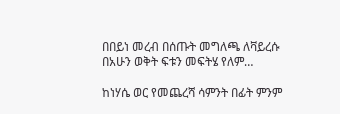በበይነ መረብ በሰጡት መግለጫ ለቫይረሱ በአሁን ወቅት ፍቱን መፍትሄ የለም…

ከነሃሴ ወር የመጨረሻ ሳምንት በፊት ምንም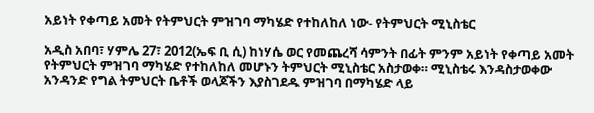አይነት የቀጣይ አመት የትምህርት ምዝገባ ማካሄድ የተከለከለ ነው- የትምህርት ሚኒስቴር

አዲስ አበባ፣ ሃምሌ 27፣ 2012(ኤፍ ቢ ሲ) ከነሃሴ ወር የመጨረሻ ሳምንት በፊት ምንም አይነት የቀጣይ አመት የትምህርት ምዝገባ ማካሄድ የተከለከለ መሆኑን ትምህርት ሚኒስቴር አስታወቀ። ሚኒስቴሩ እንዳስታወቀው አንዳንድ የግል ትምህርት ቤቶች ወላጆችን እያስገደዱ ምዝገባ በማካሄድ ላይ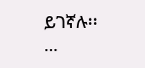ይገኛሉ፡፡…